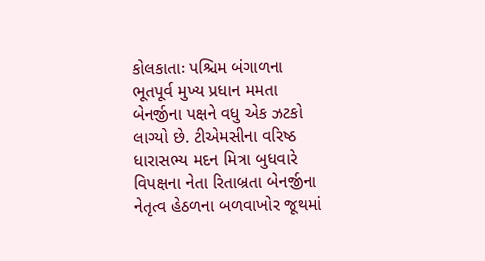કોલકાતાઃ પશ્ચિમ બંગાળના ભૂતપૂર્વ મુખ્ય પ્રધાન મમતા બેનર્જીના પક્ષને વધુ એક ઝટકો લાગ્યો છે. ટીએમસીના વરિષ્ઠ ધારાસભ્ય મદન મિત્રા બુધવારે વિપક્ષના નેતા રિતાબ્રતા બેનર્જીના નેતૃત્વ હેઠળના બળવાખોર જૂથમાં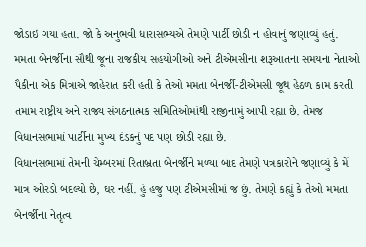જોડાઇ ગયા હતા. જો કે અનુભવી ધારાસભ્યએ તેમણે પાર્ટી છોડી ન હોવાનું જણાવ્યું હતું.
મમતા બેનર્જીના સૌથી જૂના રાજકીય સહયોગીઓ અને ટીએમસીના શરૂઆતના સમયના નેતાઓ પૈકીના એક મિત્રાએ જાહેરાત કરી હતી કે તેઓ મમતા બેનર્જી-ટીએમસી જૂથ હેઠળ કામ કરતી તમામ રાષ્ટ્રીય અને રાજ્ય સંગઠનાત્મક સમિતિઓમાંથી રાજીનામું આપી રહ્યા છે. તેમજ વિધાનસભામાં પાર્ટીના મુખ્ય દંડકનું પદ પણ છોડી રહ્યા છે.
વિધાનસભામાં તેમની ચેમ્બરમાં રિતાબ્રતા બેનર્જીને મળ્યા બાદ તેમણે પત્રકારોને જણાવ્યું કે મેં માત્ર ઓરડો બદલ્યો છે, ઘર નહીં. હું હજુ પણ ટીએમસીમાં જ છું. તેમણે કહ્યું કે તેઓ મમતા બેનર્જીના નેતૃત્વ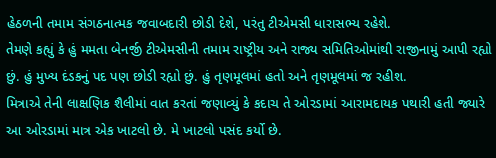હેઠળની તમામ સંગઠનાત્મક જવાબદારી છોડી દેશે, પરંતુ ટીએમસી ધારાસભ્ય રહેશે.
તેમણે કહ્યું કે હું મમતા બેનર્જી ટીએમસીની તમામ રાષ્ટ્રીય અને રાજ્ય સમિતિઓમાંથી રાજીનામું આપી રહ્યો છું. હું મુખ્ય દંડકનું પદ પણ છોડી રહ્યો છું. હું તૃણમૂલમાં હતો અને તૃણમૂલમાં જ રહીશ.
મિત્રાએ તેની લાક્ષણિક શૈલીમાં વાત કરતાં જણાવ્યું કે કદાચ તે ઓરડામાં આરામદાયક પથારી હતી જ્યારે આ ઓરડામાં માત્ર એક ખાટલો છે. મે ખાટલો પસંદ કર્યો છે.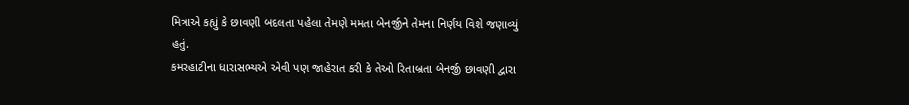મિત્રાએ કહ્યું કે છાવણી બદલતા પહેલા તેમણે મમતા બેનર્જીને તેમના નિર્ણય વિશે જણાવ્યું હતું.
કમરહાટીના ધારાસભ્યએ એવી પણ જાહેરાત કરી કે તેઓ રિતાબ્રતા બેનર્જી છાવણી દ્વારા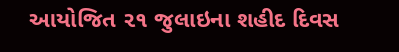આયોજિત ૨૧ જુલાઇના શહીદ દિવસ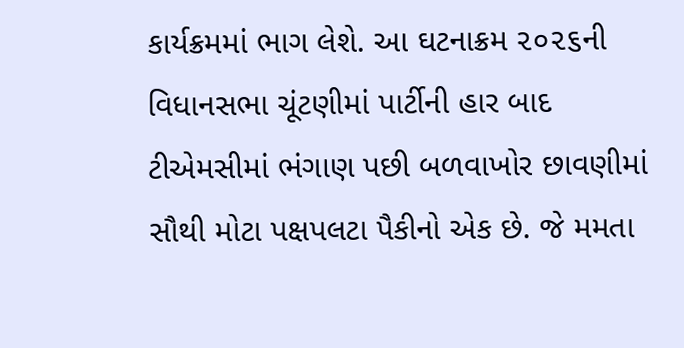કાર્યક્રમમાં ભાગ લેશે. આ ઘટનાક્રમ ૨૦૨૬ની વિધાનસભા ચૂંટણીમાં પાર્ટીની હાર બાદ ટીએમસીમાં ભંગાણ પછી બળવાખોર છાવણીમાં સૌથી મોટા પક્ષપલટા પૈકીનો એક છે. જે મમતા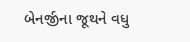બેનર્જીના જૂથને વધુ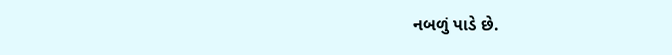નબળું પાડે છે.